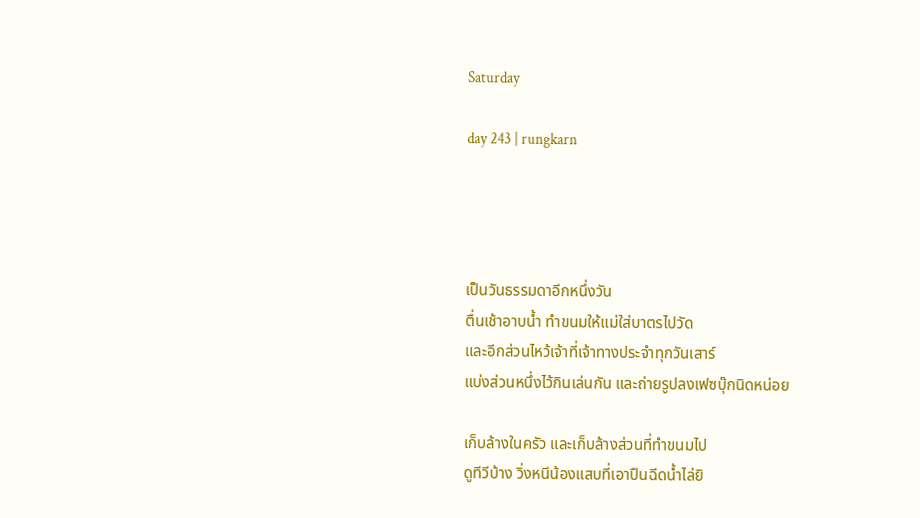Saturday

day 243 | rungkarn




เป็นวันธรรมดาอีกหนึ่งวัน
ตื่นเช้าอาบน้ำ ทำขนมให้แม่ใส่บาตรไปวัด
และอีกส่วนไหว้เจ้าที่เจ้าทางประจำทุกวันเสาร์
แบ่งส่วนหนึ่งไว้กินเล่นกัน และถ่ายรูปลงเฟซบุ๊กนิดหน่อย

เก็บล้างในครัว และเก็บล้างส่วนที่ทำขนมไป
ดูทีวีบ้าง วิ่งหนีน้องแสบที่เอาปืนฉีดน้ำไล่ยิ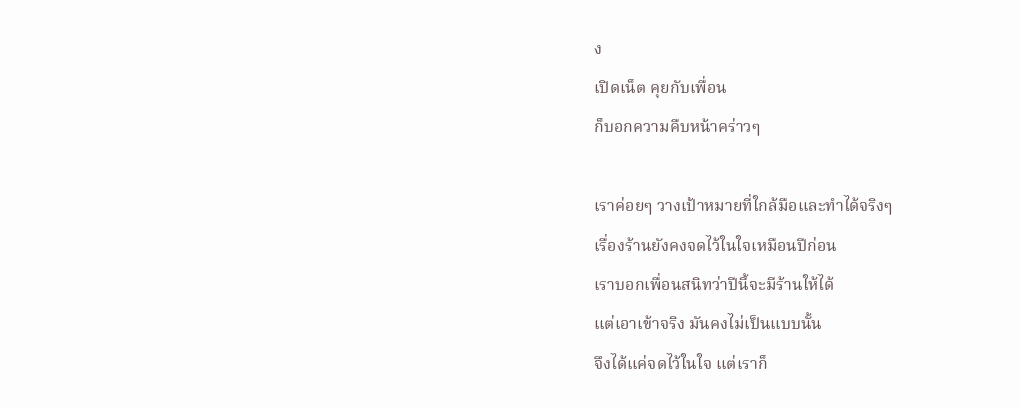ง
เปิดเน็ต คุยกับเพื่อน
ก็บอกความคืบหน้าคร่าวๆ

เราค่อยๆ วางเป้าหมายที่ใกล้มือและทำได้จริงๆ
เรื่องร้านยังคงจดไว้ในใจเหมือนปีก่อน
เราบอกเพื่อนสนิทว่าปีนี้จะมีร้านให้ได้
แต่เอาเข้าจริง มันคงไม่เป็นแบบนั้น
จึงได้แค่จดไว้ในใจ แต่เราก็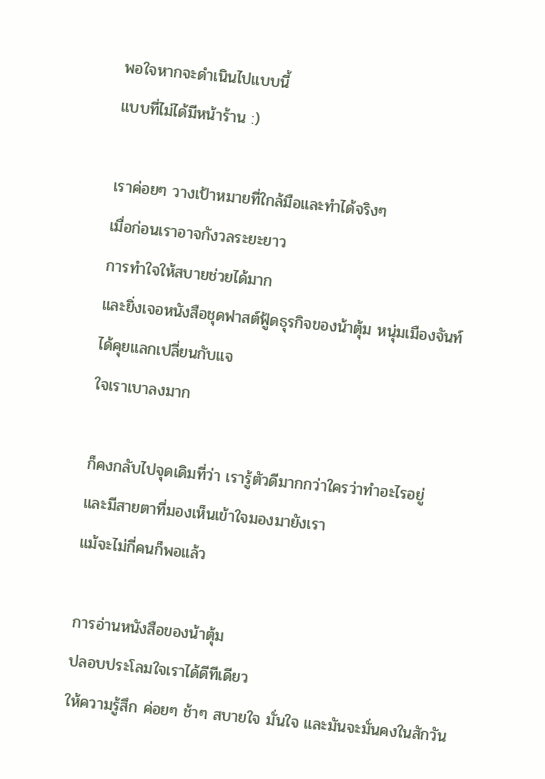พอใจหากจะดำเนินไปแบบนี้
แบบที่ไม่ได้มีหน้าร้าน :)

เราค่อยๆ วางเป้าหมายที่ใกล้มือและทำได้จริงๆ
เมื่อก่อนเราอาจกังวลระยะยาว
การทำใจให้สบายช่วยได้มาก
และยิ่งเจอหนังสือชุดฟาสต์ฟู้ดธุรกิจของน้าตุ้ม หนุ่มเมืองจันท์
ได้คุยแลกเปลี่ยนกับแจ
ใจเราเบาลงมาก

ก็คงกลับไปจุดเดิมที่ว่า เรารู้ตัวดีมากกว่าใครว่าทำอะไรอยู่
และมีสายตาที่มองเห็นเข้าใจมองมายังเรา
แม้จะไม่กี่คนก็พอแล้ว

การอ่านหนังสือของน้าตุ้ม
ปลอบประโลมใจเราได้ดีทีเดียว
ให้ความรู้สึก ค่อยๆ ช้าๆ สบายใจ มั่นใจ และมันจะมั่นคงในสักวัน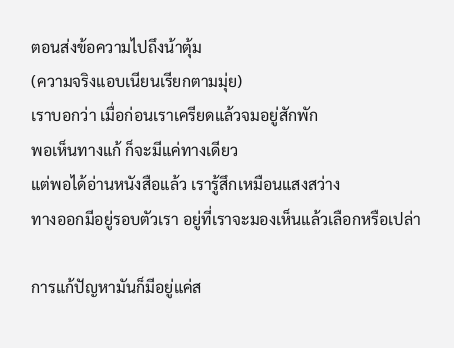ตอนส่งข้อความไปถึงน้าตุ้ม
(ความจริงแอบเนียนเรียกตามมุ่ย)
เราบอกว่า เมื่อก่อนเราเครียดแล้วจมอยู่สักพัก
พอเห็นทางแก้ ก็จะมีแค่ทางเดียว
แต่พอได้อ่านหนังสือแล้ว เรารู้สึกเหมือนแสงสว่าง
ทางออกมีอยู่รอบตัวเรา อยู่ที่เราจะมองเห็นแล้วเลือกหรือเปล่า

การแก้ปัญหามันก็มีอยู่แค่ส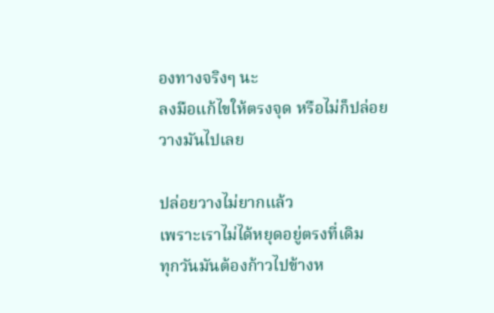องทางจริงๆ นะ
ลงมือแก้ไขให้ตรงจุด หรือไม่ก็ปล่อยวางมันไปเลย

ปล่อยวางไม่ยากแล้ว
เพราะเราไม่ได้หยุดอยู่ตรงที่เดิม
ทุกวันมันต้องก้าวไปข้างห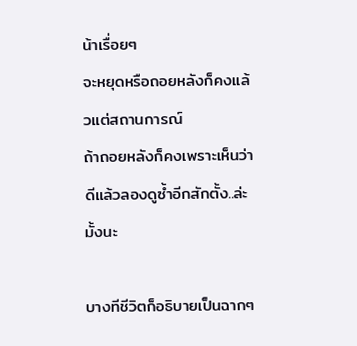น้าเรื่อยๆ
จะหยุดหรือถอยหลังก็คงแล้วแต่สถานการณ์
ถ้าถอยหลังก็คงเพราะเห็นว่าดีแล้วลองดูซ้ำอีกสักตั้ง..ล่ะมั้งนะ

บางทีชีวิตก็อธิบายเป็นฉากๆ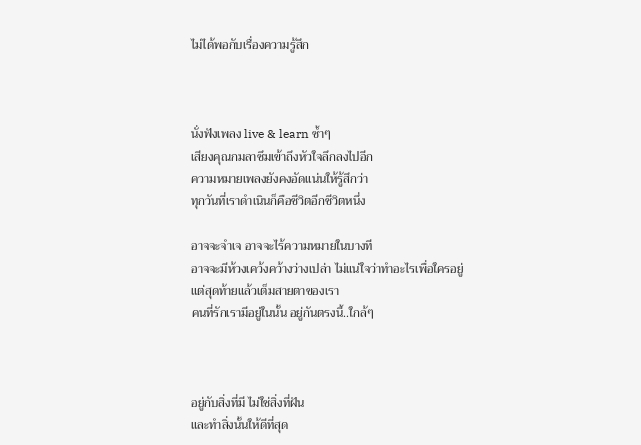ไม่ได้พอกับเรื่องความรู้สึก



นั่งฟังเพลง live & learn ซ้ำๆ
เสียงคุณกมลาซึมเข้าถึงหัวใจลึกลงไปอีก
ความหมายเพลงยังคงอัดแน่นให้รู้สึกว่า
ทุกวันที่เราดำเนินก็คือชีวิตอีกชีวิตหนึ่ง

อาจจะจำเจ อาจจะไร้ความหมายในบางที
อาจจะมีห้วงเคว้งคว้างว่างเปล่า ไม่แน่ใจว่าทำอะไรเพื่อใครอยู่
แต่สุดท้ายแล้วเต็มสายตาของเรา
คนที่รักเรามีอยู่ในนั้น อยู่กันตรงนี้..ใกล้ๆ



อยู่กับสิ่งที่มี ไม่ใช่สิ่งที่ฝัน
และทำสิ่งนั้นให้ดีที่สุด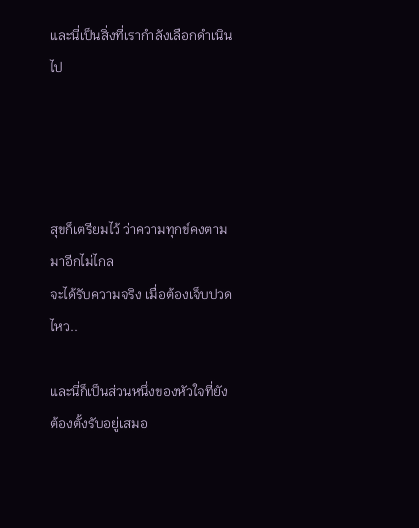และนี่เป็นสิ่งที่เรากำลังเลือกดำเนินไป




สุขก็เตรียมไว้ ว่าความทุกข์คงตามมาอีกไม่ไกล
จะได้รับความจริง เมื่อต้องเจ็บปวดไหว..

และนี่ก็เป็นส่วนหนึ่งของหัวใจที่ยังต้องตั้งรับอยู่เสมอ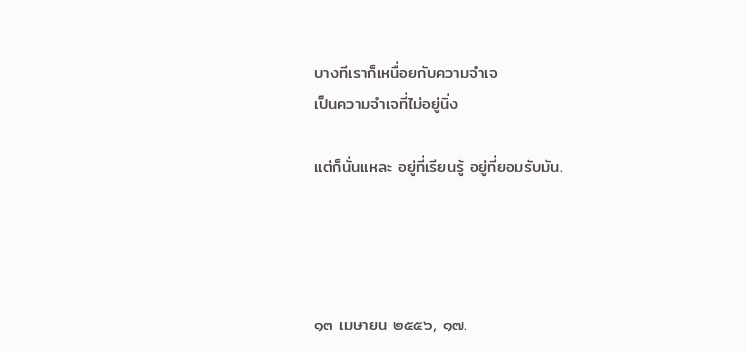บางทีเราก็เหนื่อยกับความจำเจ
เป็นความจำเจที่ไม่อยู่นิ่ง

แต่ก็นั่นแหละ อยู่ที่เรียนรู้ อยู่ที่ยอมรับมัน.




๑๓ เมษายน ๒๕๕๖, ๑๗.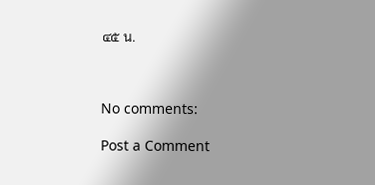๔๕ น.



No comments:

Post a Comment